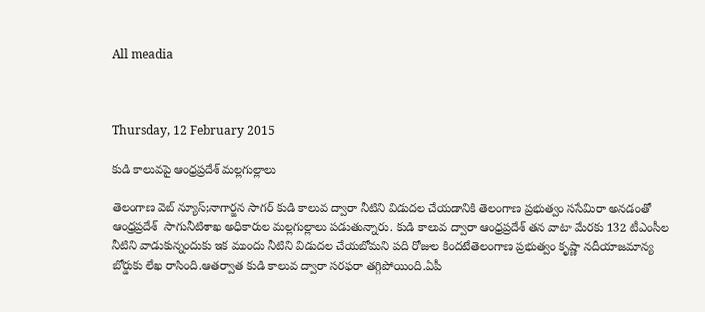All meadia



Thursday, 12 February 2015

కుడి కాలువపై ఆంధ్రప్రదేశ్ మల్లగుల్లాలు

తెలంగాణ వెబ్ న్యూస్;నాగార్జన సాగర్ కుడి కాలువ ద్వారా నీటిని విడుదల చేయడానికి తెలంగాణ ప్రభుత్వం ససేమిరా అనడంతో ఆంధ్రప్రదేశ్  సాగునీటిశాఖ అధికారుల మల్లగుల్లాలు పడుతున్నారు. కుడి కాలువ ద్వారా ఆంధ్రప్రదేశ్ తన వాటా మేరకు 132 టీఎంసీల నీటిని వాడుకున్నందుకు ఇక ముందు నీటిని విడుదల చేయబోమని పది రోజుల కిందటేతెలంగాణ ప్రభుత్వం కృష్ణా నదీయాజమాన్య బోర్డుకు లేఖ రాసింది.ఆతర్వాత కుడి కాలువ ద్వారా సరఫరా తగ్గిపోయింది.ఏపీ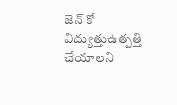జెన్ కో విద్యుత్తుఉత్పత్తి చేయాలని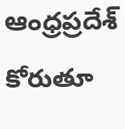ఆంధ్రప్రదేశ్ కోరుతూ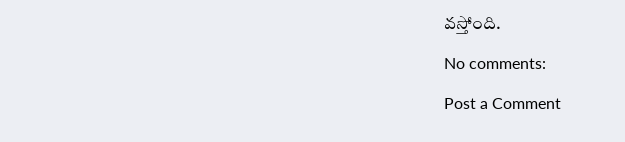వస్తోంది.

No comments:

Post a Comment